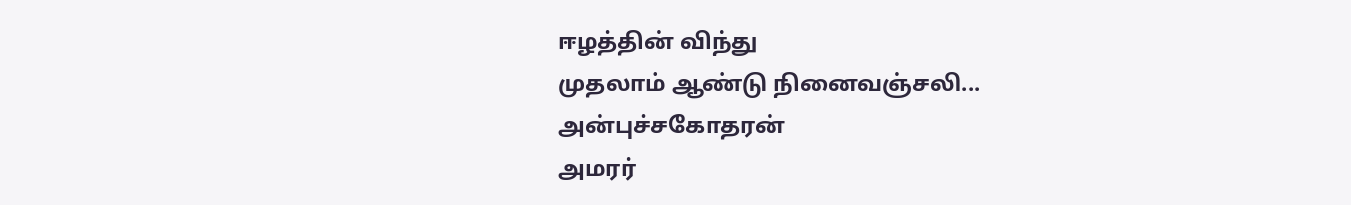ஈழத்தின் விந்து
முதலாம் ஆண்டு நினைவஞ்சலி...
அன்புச்சகோதரன்
அமரர்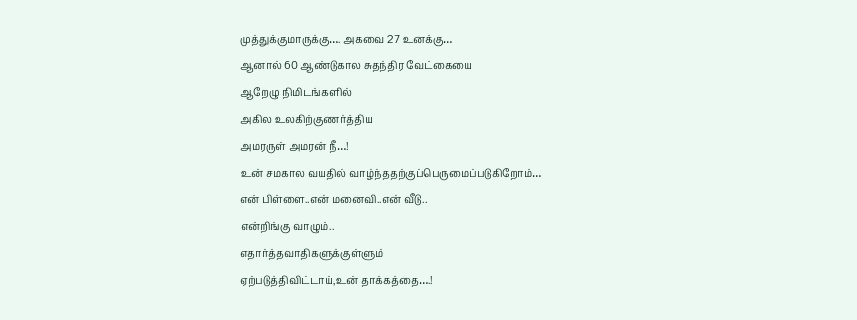முத்துக்குமாருக்கு…. அகவை 27 உனக்கு…
ஆனால் 60 ஆண்டுகால சுதந்திர வேட்கையை
ஆறேழு நிமிடங்களில்
அகில உலகிற்குணர்த்திய
அமரருள் அமரன் நீ…!
உன் சமகால வயதில் வாழ்ந்ததற்குப்பெருமைப்படுகிறோம்…
என் பிள்ளை..என் மனைவி..என் வீடு..
என்றிங்கு வாழும்..
எதார்த்தவாதிகளுக்குள்ளும்
ஏற்படுத்திவிட்டாய்,உன் தாக்கத்தை….!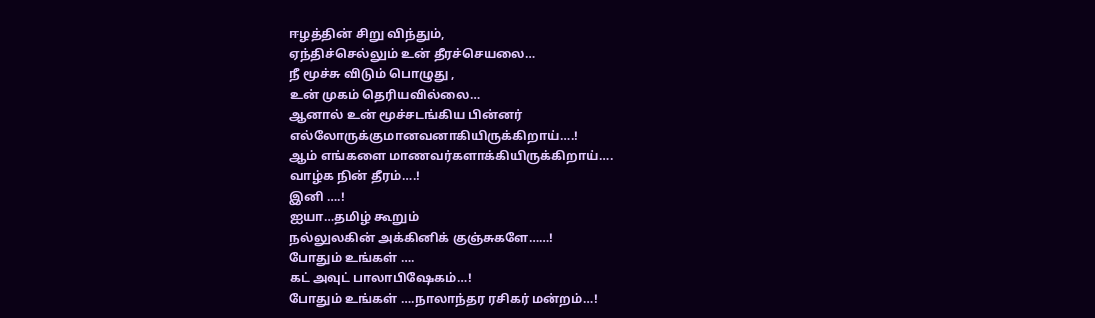ஈழத்தின் சிறு விந்தும்,
ஏந்திச்செல்லும் உன் தீரச்செயலை…
நீ மூச்சு விடும் பொழுது ,
உன் முகம் தெரியவில்லை…
ஆனால் உன் மூச்சடங்கிய பின்னர்
எல்லோருக்குமானவனாகியிருக்கிறாய்….!
ஆம் எங்களை மாணவர்களாக்கியிருக்கிறாய்….
வாழ்க நின் தீரம்….!
இனி ….!
ஐயா…தமிழ் கூறும்
நல்லுலகின் அக்கினிக் குஞ்சுகளே……!
போதும் உங்கள் ….
கட் அவுட் பாலாபிஷேகம்…!
போதும் உங்கள் ….நாலாந்தர ரசிகர் மன்றம்…!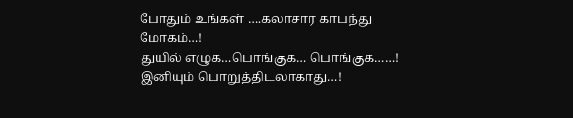போதும் உங்கள் ….கலாசார காபந்து மோகம்…!
துயில் எழுக…பொங்குக… பொங்குக……!
இனியும் பொறுத்திடலாகாது…!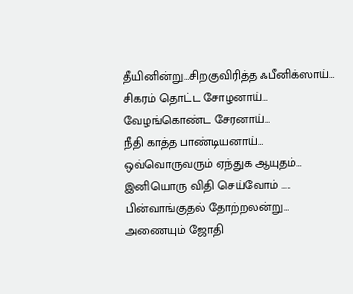தீயினின்று…சிறகுவிரித்த ஃபீனிக்ஸாய்…
சிகரம் தொட்ட சோழனாய்…
வேழங்கொண்ட சேரனாய்…
நீதி காத்த பாண்டியனாய்…
ஒவ்வொருவரும் ஏந்துக ஆயுதம்…
இனியொரு விதி செய்வோம் …..
பின்வாங்குதல் தோற்றலன்று…
அணையும் ஜோதி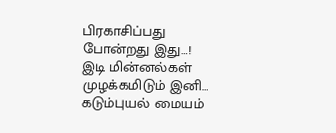பிரகாசிப்பது போன்றது இது…!
இடி மின்னல்கள் முழக்கமிடும் இனி…
கடும்புயல் மையம்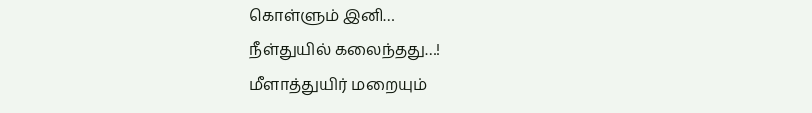கொள்ளும் இனி…
நீள்துயில் கலைந்தது…!
மீளாத்துயிர் மறையும்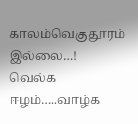காலம்வெகுதூரம் இல்லை…!
வெல்க ஈழம்…..வாழ்க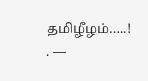தமிழீழம்…..!
. —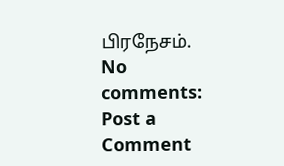பிரநேசம்.
No comments:
Post a Comment